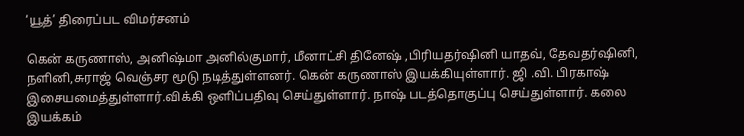‘யூத்’ திரைப்பட விமர்சனம்

கென் கருணாஸ், அனிஷ்மா அனில்குமார், மீனாட்சி தினேஷ் ,பிரியதர்ஷினி யாதவ், தேவதர்ஷினி, நளினி,சுராஜ் வெஞ்சர மூடு நடித்துள்ளனர். கென் கருணாஸ் இயக்கியுள்ளார். ஜி .வி. பிரகாஷ் இசையமைத்துள்ளார்.விக்கி ஒளிப்பதிவு செய்துள்ளார். நாஷ் படத்தொகுப்பு செய்துள்ளார். கலை இயக்கம்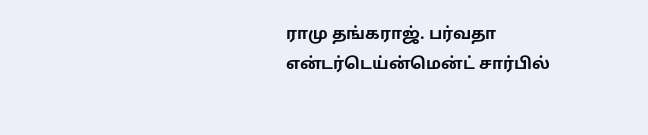ராமு தங்கராஜ். பர்வதா என்டர்டெய்ன்மென்ட் சார்பில்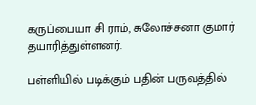கருப்பையா சி ராம், சுலோச்சனா குமார் தயாரித்துள்ளனர்.

பள்ளியில் படிக்கும் பதின் பருவத்தில்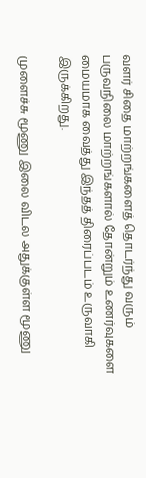வளர் சிதை மாற்றங்களைத் தொடர்ந்து வரும் பருவநிலை மாற்றங்களால் தோன்றும் உணர்வுகளை மையமாக வைத்து இந்தத் திரைப்படம் உருவாகி இருக்கிறது.

முளைச்சு மூணு இலை விடல அதுக்குள்ள மூணு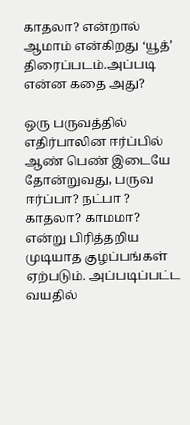காதலா? என்றால் ஆமாம் என்கிறது ‘யூத்’  திரைப்படம்.அப்படி என்ன கதை அது?

ஒரு பருவத்தில் எதிர்பாலின ஈர்ப்பில் ஆண் பெண் இடையே தோன்றுவது, பருவ ஈர்ப்பா? நட்பா ? காதலா? காமமா? என்று பிரித்தறிய முடியாத குழப்பங்கள் ஏற்படும். அப்படிப்பட்ட  வயதில்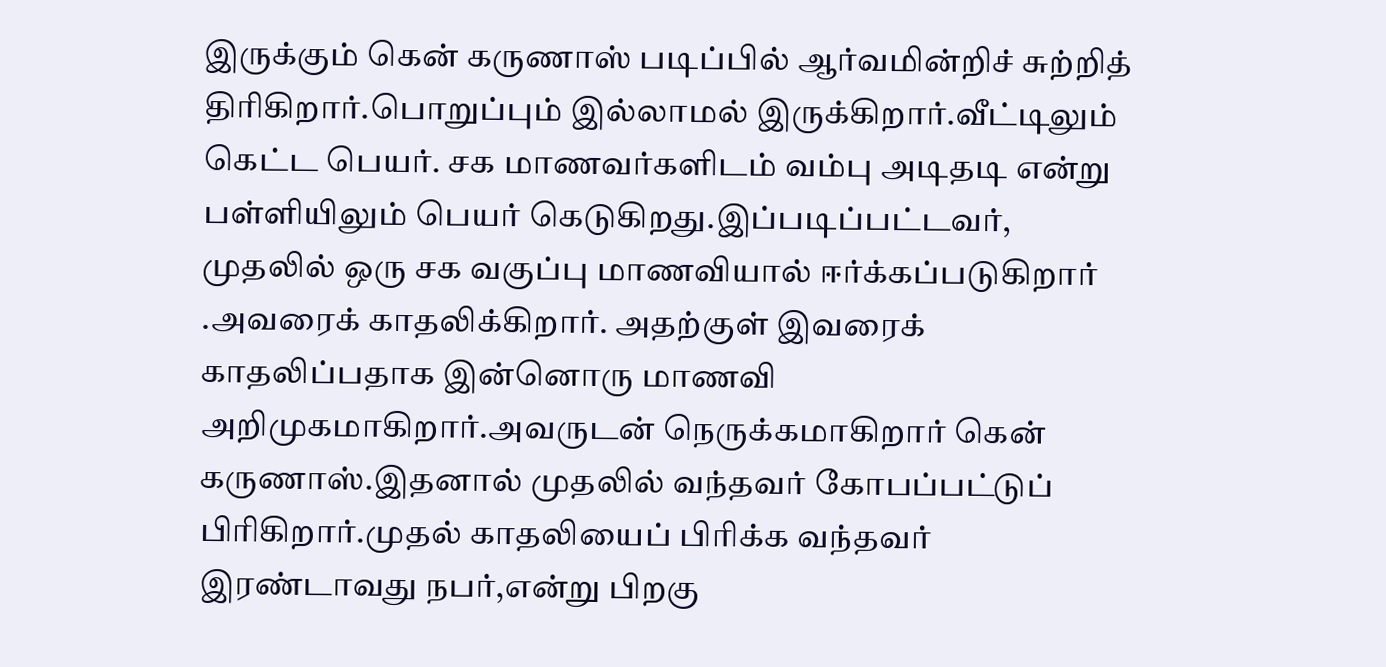இருக்கும் கென் கருணாஸ் படிப்பில் ஆர்வமின்றிச் சுற்றித் திரிகிறார்.பொறுப்பும் இல்லாமல் இருக்கிறார்.வீட்டிலும் கெட்ட பெயர். சக மாணவர்களிடம் வம்பு அடிதடி என்று பள்ளியிலும் பெயர் கெடுகிறது.இப்படிப்பட்டவர்,
முதலில் ஒரு சக வகுப்பு மாணவியால் ஈர்க்கப்படுகிறார் .அவரைக் காதலிக்கிறார். அதற்குள் இவரைக் காதலிப்பதாக இன்னொரு மாணவி அறிமுகமாகிறார்.அவருடன் நெருக்கமாகிறார் கென் கருணாஸ்.இதனால் முதலில் வந்தவர் கோபப்பட்டுப் பிரிகிறார்.முதல் காதலியைப் பிரிக்க வந்தவர் இரண்டாவது நபர்,என்று பிறகு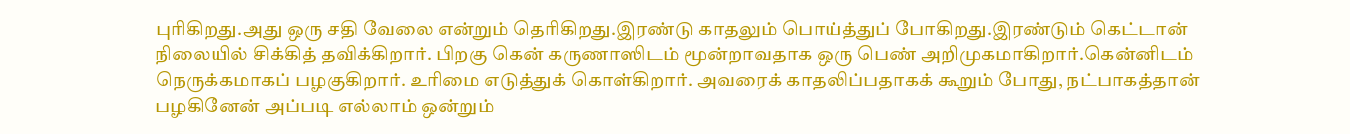புரிகிறது.அது ஒரு சதி வேலை என்றும் தெரிகிறது.இரண்டு காதலும் பொய்த்துப் போகிறது.இரண்டும் கெட்டான் நிலையில் சிக்கித் தவிக்கிறார். பிறகு கென் கருணாஸிடம் மூன்றாவதாக ஒரு பெண் அறிமுகமாகிறார்.கென்னிடம் நெருக்கமாகப் பழகுகிறார். உரிமை எடுத்துக் கொள்கிறார். அவரைக் காதலிப்பதாகக் கூறும் போது, நட்பாகத்தான் பழகினேன் அப்படி எல்லாம் ஒன்றும்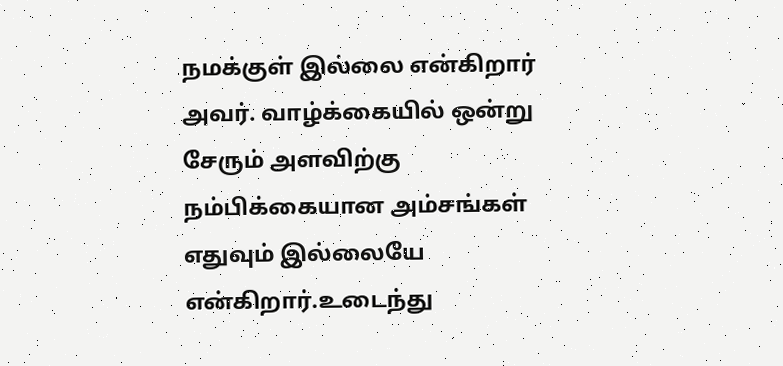நமக்குள் இல்லை என்கிறார் அவர். வாழ்க்கையில் ஒன்று சேரும் அளவிற்கு நம்பிக்கையான அம்சங்கள் எதுவும் இல்லையே என்கிறார்.உடைந்து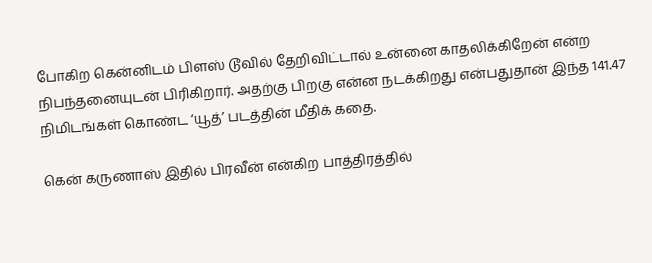போகிற கென்னிடம் பிளஸ் டூவில் தேறிவிட்டால் உன்னை காதலிக்கிறேன் என்ற நிபந்தனையுடன் பிரிகிறார். அதற்கு பிறகு என்ன நடக்கிறது என்பதுதான் இந்த 141.47 நிமிடங்கள் கொண்ட ‘யூத்’ படத்தின் மீதிக் கதை.

கென் கருணாஸ் இதில் பிரவீன் என்கிற பாத்திரத்தில்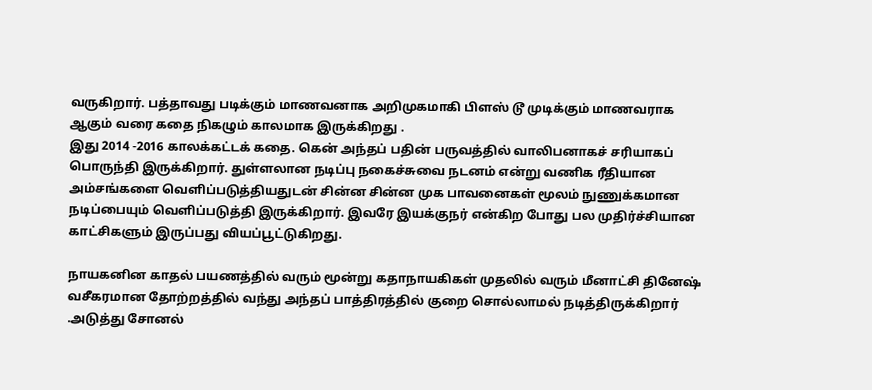வருகிறார். பத்தாவது படிக்கும் மாணவனாக அறிமுகமாகி பிளஸ் டூ முடிக்கும் மாணவராக ஆகும் வரை கதை நிகழும் காலமாக இருக்கிறது .
இது 2014 -2016 காலக்கட்டக் கதை. கென் அந்தப் பதின் பருவத்தில் வாலிபனாகச் சரியாகப் பொருந்தி இருக்கிறார். துள்ளலான நடிப்பு நகைச்சுவை நடனம் என்று வணிக ரீதியான அம்சங்களை வெளிப்படுத்தியதுடன் சின்ன சின்ன முக பாவனைகள் மூலம் நுணுக்கமான நடிப்பையும் வெளிப்படுத்தி இருக்கிறார். இவரே இயக்குநர் என்கிற போது பல முதிர்ச்சியான காட்சிகளும் இருப்பது வியப்பூட்டுகிறது.

நாயகனின காதல் பயணத்தில் வரும் மூன்று கதாநாயகிகள் முதலில் வரும் மீனாட்சி தினேஷ் வசீகரமான தோற்றத்தில் வந்து அந்தப் பாத்திரத்தில் குறை சொல்லாமல் நடித்திருக்கிறார் .அடுத்து சோனல்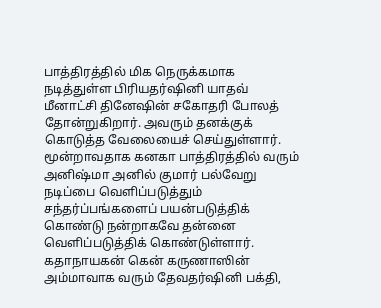பாத்திரத்தில் மிக நெருக்கமாக  நடித்துள்ள பிரியதர்ஷினி யாதவ் மீனாட்சி தினேஷின் சகோதரி போலத் தோன்றுகிறார். அவரும் தனக்குக் கொடுத்த வேலையைச் செய்துள்ளார். மூன்றாவதாக கனகா பாத்திரத்தில் வரும் அனிஷ்மா அனில் குமார் பல்வேறு நடிப்பை வெளிப்படுத்தும் சந்தர்ப்பங்களைப் பயன்படுத்திக் கொண்டு நன்றாகவே தன்னை வெளிப்படுத்திக் கொண்டுள்ளார். கதாநாயகன் கென் கருணாஸின் அம்மாவாக வரும் தேவதர்ஷினி பக்தி,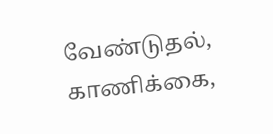வேண்டுதல், காணிக்கை,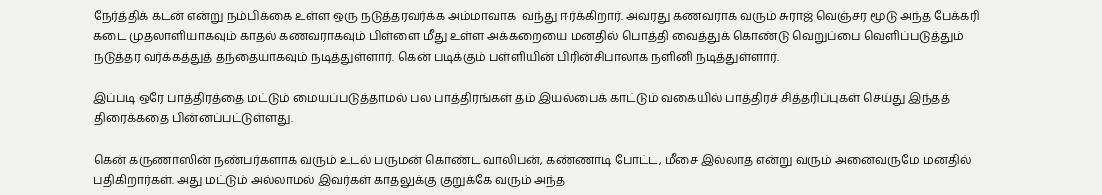நேர்த்திக் கடன் என்று நம்பிக்கை உள்ள ஒரு நடுத்தரவர்க்க அம்மாவாக  வந்து ஈர்க்கிறார். அவரது கணவராக வரும் சுராஜ் வெஞ்சர மூடு அந்த பேக்கரி கடை முதலாளியாகவும் காதல் கணவராகவும் பிள்ளை மீது உள்ள அக்கறையை மனதில் பொத்தி வைத்துக் கொண்டு வெறுப்பை வெளிப்படுத்தும் நடுத்தர வர்க்கத்துத் தந்தையாகவும் நடித்துள்ளார். கென் படிக்கும் பள்ளியின் பிரின்சிபாலாக நளினி நடித்துள்ளார்.

இப்படி ஒரே பாத்திரத்தை மட்டும் மையப்படுத்தாமல் பல பாத்திரங்கள் தம் இயல்பைக் காட்டும் வகையில் பாத்திரச் சித்தரிப்புகள் செய்து இந்தத் திரைக்கதை பின்னப்பட்டுள்ளது.

கென் கருணாஸின் நண்பர்களாக வரும் உடல் பருமன் கொண்ட வாலிபன், கண்ணாடி போட்ட, மீசை இல்லாத என்று வரும் அனைவருமே மனதில் பதிகிறார்கள். அது மட்டும் அல்லாமல் இவர்கள் காதலுக்கு குறுக்கே வரும் அந்த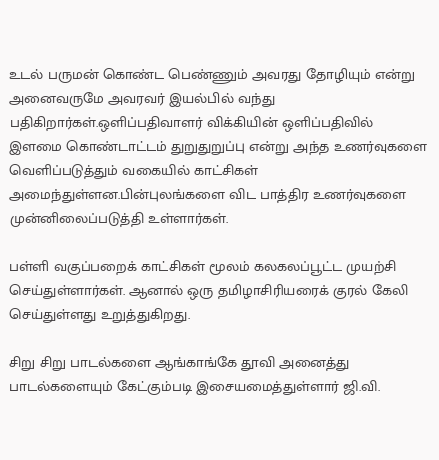உடல் பருமன் கொண்ட பெண்ணும் அவரது தோழியும் என்று அனைவருமே அவரவர் இயல்பில் வந்து பதிகிறார்கள்.ஒளிப்பதிவாளர் விக்கியின் ஒளிப்பதிவில் இளமை கொண்டாட்டம் துறுதுறுப்பு என்று அந்த உணர்வுகளை வெளிப்படுத்தும் வகையில் காட்சிகள் அமைந்துள்ளன.பின்புலங்களை விட பாத்திர உணர்வுகளை முன்னிலைப்படுத்தி உள்ளார்கள்.

பள்ளி வகுப்பறைக் காட்சிகள் மூலம் கலகலப்பூட்ட முயற்சி செய்துள்ளார்கள். ஆனால் ஒரு தமிழாசிரியரைக் குரல் கேலி செய்துள்ளது உறுத்துகிறது.

சிறு சிறு பாடல்களை ஆங்காங்கே தூவி அனைத்து பாடல்களையும் கேட்கும்படி இசையமைத்துள்ளார் ஜி.வி.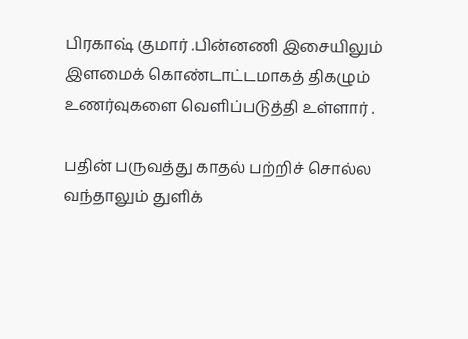பிரகாஷ் குமார் .பின்னணி இசையிலும் இளமைக் கொண்டாட்டமாகத் திகழும் உணர்வுகளை வெளிப்படுத்தி உள்ளார் .

பதின் பருவத்து காதல் பற்றிச் சொல்ல வந்தாலும் துளிக்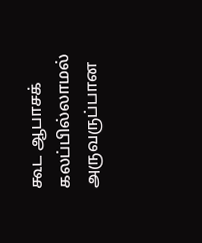கூட ஆபாசக் கலப்பில்லாமல் அருவருப்பான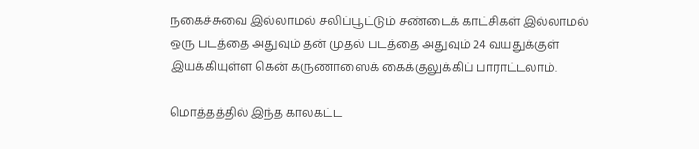நகைச்சுவை இல்லாமல் சலிப்பூட்டும் சண்டைக் காட்சிகள் இல்லாமல் ஒரு படத்தை அதுவும் தன் முதல் படத்தை அதுவும் 24 வயதுக்குள் இயக்கியுள்ள கென் கருணாஸைக் கைக்குலுக்கிப் பாராட்டலாம்.

மொத்தத்தில் இந்த காலகட்ட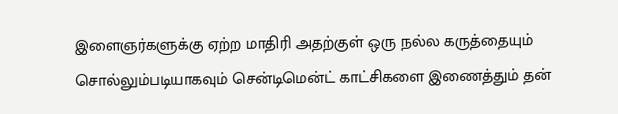இளைஞர்களுக்கு ஏற்ற மாதிரி அதற்குள் ஒரு நல்ல கருத்தையும் சொல்லும்படியாகவும் சென்டிமென்ட் காட்சிகளை இணைத்தும் தன்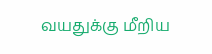வயதுக்கு மீறிய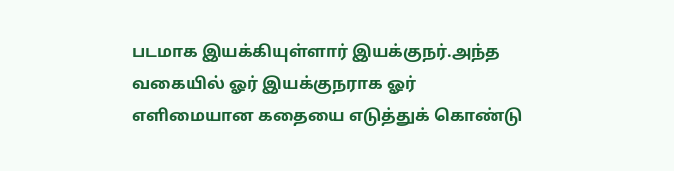படமாக இயக்கியுள்ளார் இயக்குநர்.அந்த வகையில் ஓர் இயக்குநராக ஓர் எளிமையான கதையை எடுத்துக் கொண்டு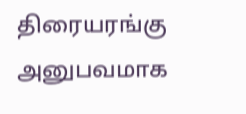திரையரங்கு அனுபவமாக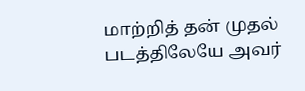மாற்றித் தன் முதல் படத்திலேயே அவர்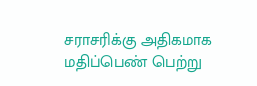சராசரிக்கு அதிகமாக மதிப்பெண் பெற்று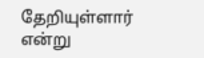தேறியுள்ளார் என்று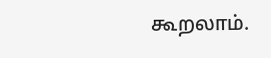கூறலாம்.